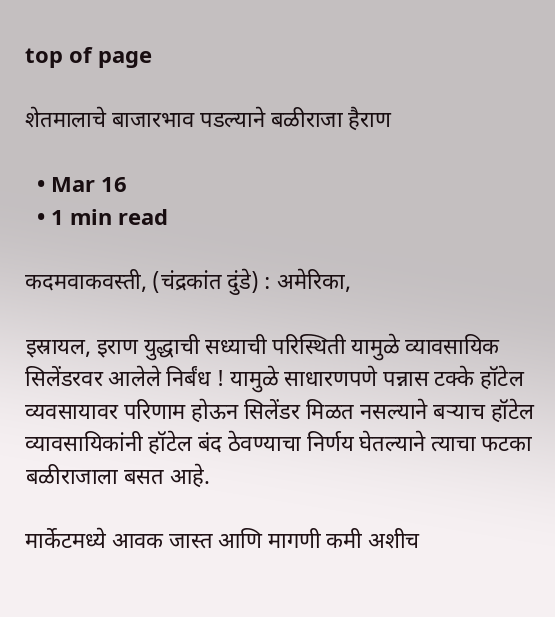top of page

शेतमालाचे बाजारभाव पडल्याने बळीराजा हैराण

  • Mar 16
  • 1 min read

कदमवाकवस्ती, (चंद्रकांत दुंडे) : अमेरिका,

इस्रायल, इराण युद्धाची सध्याची परिस्थिती यामुळे व्यावसायिक सिलेंडरवर आलेले निर्बंध ! यामुळे साधारणपणे पन्नास टक्के हॉटेल व्यवसायावर परिणाम होऊन सिलेंडर मिळत नसल्याने बऱ्याच हॉटेल व्यावसायिकांनी हॉटेल बंद ठेवण्याचा निर्णय घेतल्याने त्याचा फटका बळीराजाला बसत आहे.

मार्केटमध्ये आवक जास्त आणि मागणी कमी अशीच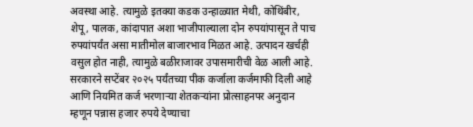अवस्था आहे. त्यामुळे इतक्या कडक उन्हाळ्यात मेथी, कोथिंबीर, शेपू, पालक, कांदापात अशा भाजीपाल्याला दोन रुपयांपासून ते पाच रुपयांपर्यंत असा मातीमोल बाजारभाव मिळत आहे. उत्पादन खर्चही वसुल होत नाही, त्यामुळे बळीराजावर उपासमारीची वेळ आली आहे. सरकारने सप्टेंबर २०२५ पर्यंतच्या पीक कर्जाला कर्जमाफी दिली आहे आणि नियमित कर्ज भरणाऱ्या शेतकऱ्यांना प्रोत्साहनपर अनुदान म्हणून पन्नास हजार रुपये देण्याचा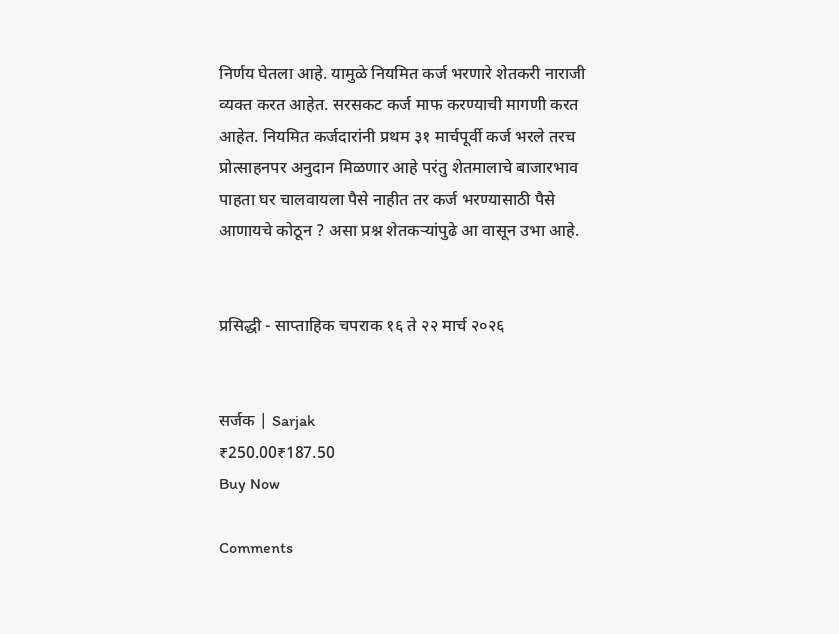निर्णय घेतला आहे. यामुळे नियमित कर्ज भरणारे शेतकरी नाराजी व्यक्त करत आहेत. सरसकट कर्ज माफ करण्याची मागणी करत आहेत. नियमित कर्जदारांनी प्रथम ३१ मार्चपूर्वी कर्ज भरले तरच प्रोत्साहनपर अनुदान मिळणार आहे परंतु शेतमालाचे बाजारभाव पाहता घर चालवायला पैसे नाहीत तर कर्ज भरण्यासाठी पैसे आणायचे कोठून ? असा प्रश्न शेतकऱ्यांपुढे आ वासून उभा आहे.


प्रसिद्धी - साप्ताहिक चपराक १६ ते २२ मार्च २०२६


सर्जक | Sarjak
₹250.00₹187.50
Buy Now

Comments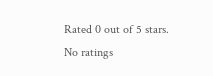Rated 0 out of 5 stars.
No ratings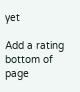yet

Add a rating
bottom of page